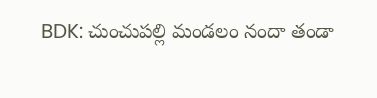BDK: చుంచుపల్లి మండలం నందా తండా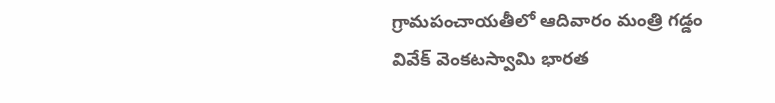గ్రామపంచాయతీలో ఆదివారం మంత్రి గడ్డం వివేక్ వెంకటస్వామి భారత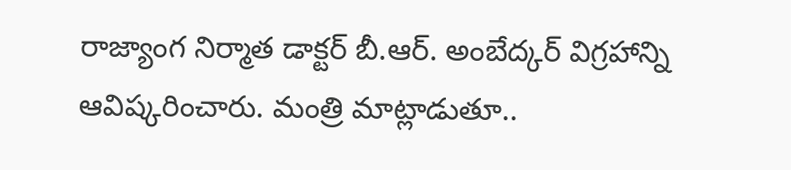రాజ్యాంగ నిర్మాత డాక్టర్ బీ.ఆర్. అంబేద్కర్ విగ్రహాన్ని ఆవిష్కరించారు. మంత్రి మాట్లాడుతూ..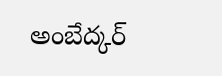అంబేద్కర్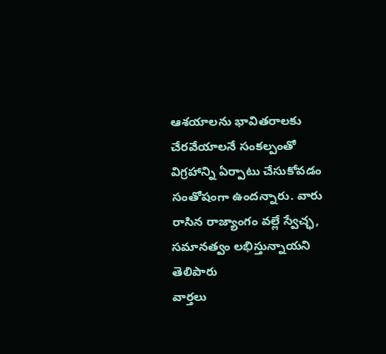ఆశయాలను భావితరాలకు చేరవేయాలనే సంకల్పంతో విగ్రహాన్ని ఏర్పాటు చేసుకోవడం సంతోషంగా ఉందన్నారు. వారు రాసిన రాజ్యాంగం వల్లే స్వేచ్ఛ, సమానత్వం లభిస్తున్నాయని తెలిపారు
వార్తలు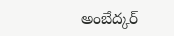అంబేద్కర్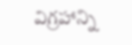విగ్రహాన్ని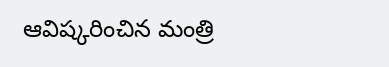ఆవిష్కరించిన మంత్రి